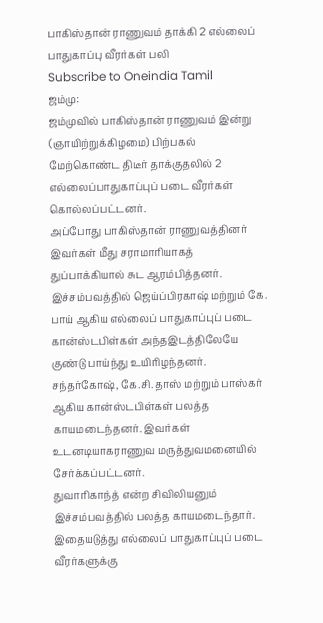பாகிஸ்தான் ராணுவம் தாக்கி 2 எல்லைப் பாதுகாப்பு வீரர்கள் பலி
Subscribe to Oneindia Tamil
ஜம்மு:
ஜம்முவில் பாகிஸ்தான் ராணுவம் இன்று (ஞாயிற்றுக்கிழமை) பிற்பகல் மேற்கொண்ட திடீர் தாக்குதலில் 2 எல்லைப்பாதுகாப்புப் படை வீரர்கள் கொல்லப்பட்டனர்.
அப்போது பாகிஸ்தான் ராணுவத்தினர் இவர்கள் மீது சராமாரியாகத் துப்பாக்கியால் சுட ஆரம்பித்தனர்.
இச்சம்பவத்தில் ஜெய்ப்பிரகாஷ் மற்றும் கே. பாய் ஆகிய எல்லைப் பாதுகாப்புப் படை கான்ஸ்டபிள்கள் அந்தஇடத்திலேயே குண்டு பாய்ந்து உயிரிழந்தனர்.
சந்தர்கோஷ், கே.சி. தாஸ் மற்றும் பாஸ்கர் ஆகிய கான்ஸ்டபிள்கள் பலத்த காயமடைந்தனர். இவர்கள் உடனடியாகராணுவ மருத்துவமனையில் சேர்க்கப்பட்டனர்.
துவாரிகாந்த் என்ற சிவிலியனும் இச்சம்பவத்தில் பலத்த காயமடைந்தார்.
இதையடுத்து எல்லைப் பாதுகாப்புப் படை வீரர்களுக்கு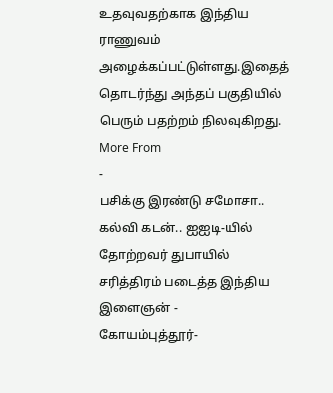உதவுவதற்காக இந்திய ராணுவம் அழைக்கப்பட்டுள்ளது.இதைத் தொடர்ந்து அந்தப் பகுதியில் பெரும் பதற்றம் நிலவுகிறது.
More From
-
பசிக்கு இரண்டு சமோசா.. கல்வி கடன்.. ஐஐடி-யில் தோற்றவர் துபாயில் சரித்திரம் படைத்த இந்திய இளைஞன் -
கோயம்புத்தூர்-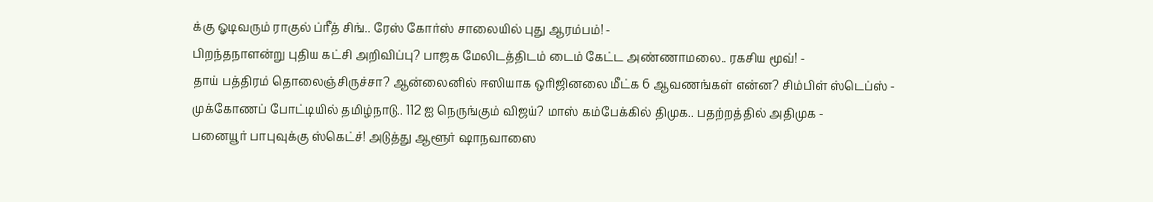க்கு ஓடிவரும் ராகுல் ப்ரீத் சிங்.. ரேஸ் கோர்ஸ் சாலையில் புது ஆரம்பம்! -
பிறந்தநாளன்று புதிய கட்சி அறிவிப்பு? பாஜக மேலிடத்திடம் டைம் கேட்ட அண்ணாமலை.. ரகசிய மூவ்! -
தாய் பத்திரம் தொலைஞ்சிருச்சா? ஆன்லைனில் ஈஸியாக ஒரிஜினலை மீட்க 6 ஆவணங்கள் என்ன? சிம்பிள் ஸ்டெப்ஸ் -
முக்கோணப் போட்டியில் தமிழ்நாடு.. 112 ஐ நெருங்கும் விஜய்? மாஸ் கம்பேக்கில் திமுக.. பதற்றத்தில் அதிமுக -
பனையூர் பாபுவுக்கு ஸ்கெட்ச்! அடுத்து ஆளூர் ஷாநவாஸை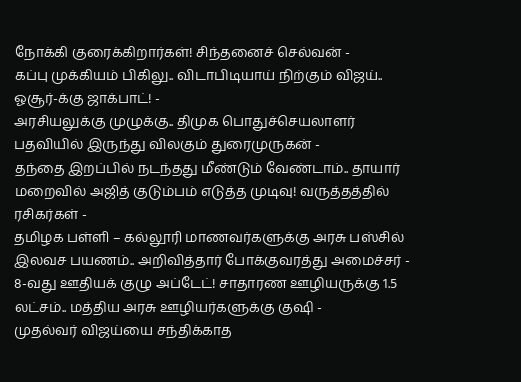நோக்கி குரைக்கிறார்கள்! சிந்தனைச் செல்வன் -
கப்பு முக்கியம் பிகிலு.. விடாபிடியாய் நிற்கும் விஜய்.. ஓசூர்-க்கு ஜாக்பாட்! -
அரசியலுக்கு முழுக்கு.. திமுக பொதுச்செயலாளர் பதவியில் இருந்து விலகும் துரைமுருகன் -
தந்தை இறப்பில் நடந்தது மீண்டும் வேண்டாம்.. தாயார் மறைவில் அஜித் குடும்பம் எடுத்த முடிவு! வருத்தத்தில் ரசிகர்கள் -
தமிழக பள்ளி – கல்லூரி மாணவர்களுக்கு அரசு பஸ்சில் இலவச பயணம்.. அறிவித்தார் போக்குவரத்து அமைச்சர் -
8-வது ஊதியக் குழு அப்டேட்! சாதாரண ஊழியருக்கு 1.5 லட்சம்.. மத்திய அரசு ஊழியர்களுக்கு குஷி -
முதல்வர் விஜய்யை சந்திக்காத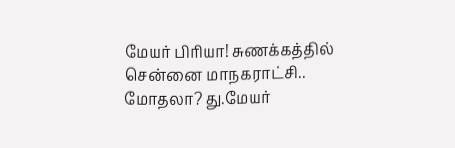மேயர் பிரியா! சுணக்கத்தில் சென்னை மாநகராட்சி.. மோதலா? து.மேயர்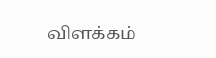விளக்கம்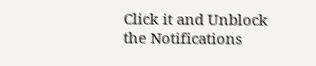Click it and Unblock the Notifications